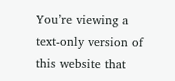You’re viewing a text-only version of this website that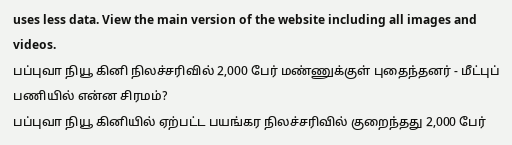uses less data. View the main version of the website including all images and videos.
பப்புவா நியூ கினி நிலச்சரிவில் 2,000 பேர் மண்ணுக்குள் புதைந்தனர் - மீட்புப் பணியில் என்ன சிரமம்?
பப்புவா நியூ கினியில் ஏற்பட்ட பயங்கர நிலச்சரிவில் குறைந்தது 2,000 பேர்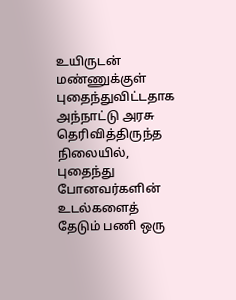உயிருடன் மண்ணுக்குள் புதைந்துவிட்டதாக அந்நாட்டு அரசு தெரிவித்திருந்த நிலையில், புதைந்து போனவர்களின் உடல்களைத் தேடும் பணி ஒரு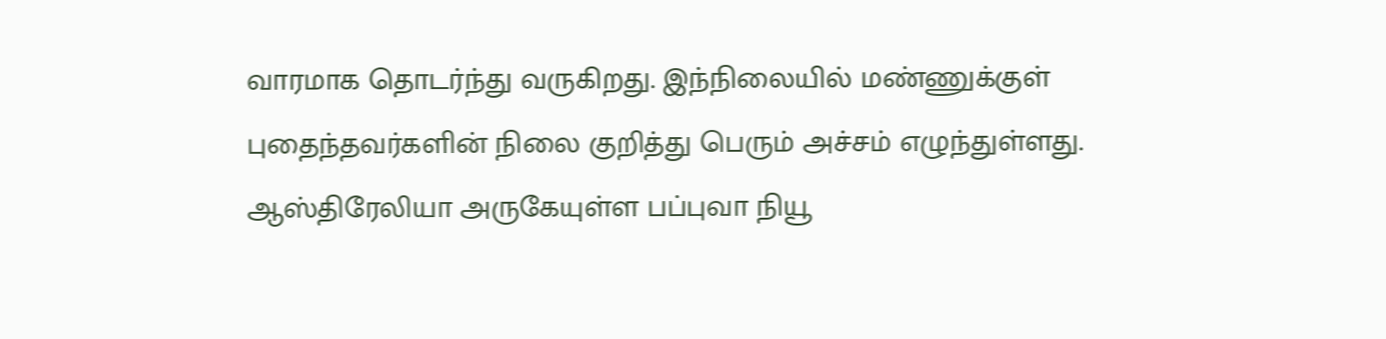வாரமாக தொடர்ந்து வருகிறது. இந்நிலையில் மண்ணுக்குள் புதைந்தவர்களின் நிலை குறித்து பெரும் அச்சம் எழுந்துள்ளது.
ஆஸ்திரேலியா அருகேயுள்ள பப்புவா நியூ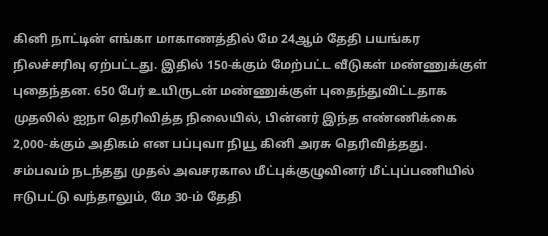கினி நாட்டின் எங்கா மாகாணத்தில் மே 24ஆம் தேதி பயங்கர நிலச்சரிவு ஏற்பட்டது. இதில் 150-க்கும் மேற்பட்ட வீடுகள் மண்ணுக்குள் புதைந்தன. 650 பேர் உயிருடன் மண்ணுக்குள் புதைந்துவிட்டதாக முதலில் ஐநா தெரிவித்த நிலையில், பின்னர் இந்த எண்ணிக்கை 2,000-க்கும் அதிகம் என பப்புவா நியூ கினி அரசு தெரிவித்தது.
சம்பவம் நடந்தது முதல் அவசரகால மீட்புக்குழுவினர் மீட்புப்பணியில் ஈடுபட்டு வந்தாலும், மே 30-ம் தேதி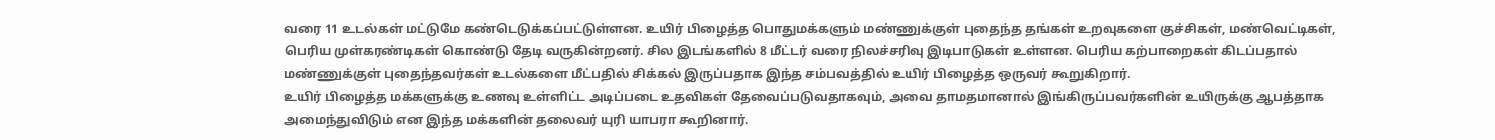வரை 11 உடல்கள் மட்டுமே கண்டெடுக்கப்பட்டுள்ளன. உயிர் பிழைத்த பொதுமக்களும் மண்ணுக்குள் புதைந்த தங்கள் உறவுகளை குச்சிகள், மண்வெட்டிகள், பெரிய முள்கரண்டிகள் கொண்டு தேடி வருகின்றனர். சில இடங்களில் 8 மீட்டர் வரை நிலச்சரிவு இடிபாடுகள் உள்ளன. பெரிய கற்பாறைகள் கிடப்பதால் மண்ணுக்குள் புதைந்தவர்கள் உடல்களை மீட்பதில் சிக்கல் இருப்பதாக இந்த சம்பவத்தில் உயிர் பிழைத்த ஒருவர் கூறுகிறார்.
உயிர் பிழைத்த மக்களுக்கு உணவு உள்ளிட்ட அடிப்படை உதவிகள் தேவைப்படுவதாகவும், அவை தாமதமானால் இங்கிருப்பவர்களின் உயிருக்கு ஆபத்தாக அமைந்துவிடும் என இந்த மக்களின் தலைவர் யுரி யாபரா கூறினார்.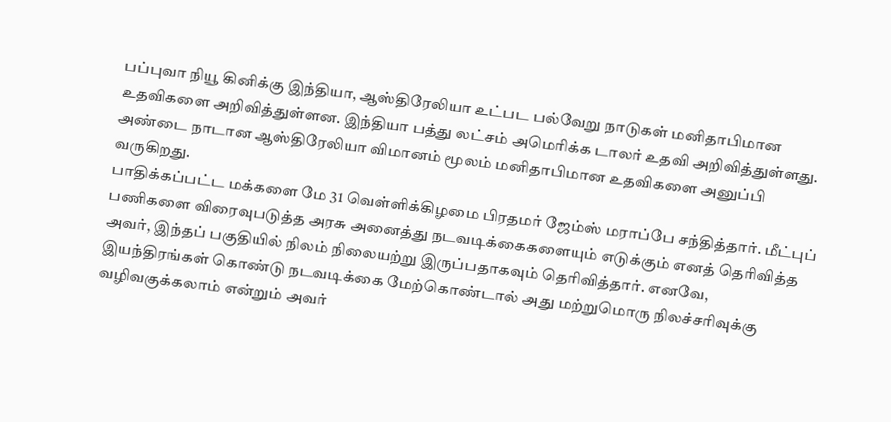பப்புவா நியூ கினிக்கு இந்தியா, ஆஸ்திரேலியா உட்பட பல்வேறு நாடுகள் மனிதாபிமான உதவிகளை அறிவித்துள்ளன. இந்தியா பத்து லட்சம் அமெரிக்க டாலர் உதவி அறிவித்துள்ளது. அண்டை நாடான ஆஸ்திரேலியா விமானம் மூலம் மனிதாபிமான உதவிகளை அனுப்பி வருகிறது.
பாதிக்கப்பட்ட மக்களை மே 31 வெள்ளிக்கிழமை பிரதமர் ஜேம்ஸ் மராப்பே சந்தித்தார். மீட்புப் பணிகளை விரைவுபடுத்த அரசு அனைத்து நடவடிக்கைகளையும் எடுக்கும் எனத் தெரிவித்த அவர், இந்தப் பகுதியில் நிலம் நிலையற்று இருப்பதாகவும் தெரிவித்தார். எனவே, இயந்திரங்கள் கொண்டு நடவடிக்கை மேற்கொண்டால் அது மற்றுமொரு நிலச்சரிவுக்கு வழிவகுக்கலாம் என்றும் அவர்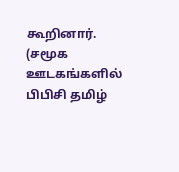கூறினார்.
(சமூக ஊடகங்களில் பிபிசி தமிழ்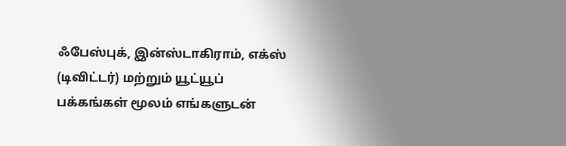ஃபேஸ்புக், இன்ஸ்டாகிராம், எக்ஸ் (டிவிட்டர்) மற்றும் யூட்யூப் பக்கங்கள் மூலம் எங்களுடன்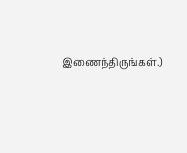இணைந்திருங்கள்.)